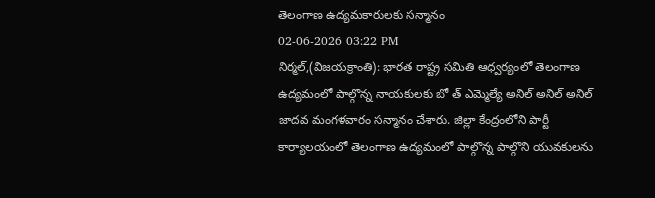తెలంగాణ ఉద్యమకారులకు సన్మానం
02-06-2026 03:22 PM
నిర్మల్,(విజయక్రాంతి): భారత రాష్ట్ర సమితి ఆధ్వర్యంలో తెలంగాణ ఉద్యమంలో పాల్గొన్న నాయకులకు బో త్ ఎమ్మెల్యే అనిల్ అనిల్ అనిల్ జాదవ మంగళవారం సన్మానం చేశారు. జిల్లా కేంద్రంలోని పార్టీ కార్యాలయంలో తెలంగాణ ఉద్యమంలో పాల్గొన్న పాల్గొని యువకులను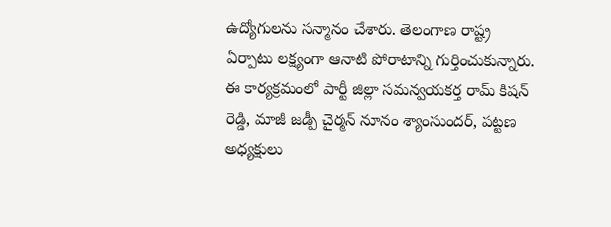ఉద్యోగులను సన్మానం చేశారు. తెలంగాణ రాష్ట్ర ఏర్పాటు లక్ష్యంగా ఆనాటి పోరాటాన్ని గుర్తించుకున్నారు. ఈ కార్యక్రమంలో పార్టీ జిల్లా సమన్వయకర్త రామ్ కిషన్ రెడ్డి, మాజీ జడ్పీ చైర్మన్ నూనం శ్యాంసుందర్, పట్టణ అధ్యక్షులు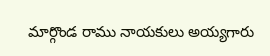మార్గొండ రాము నాయకులు అయ్యగారు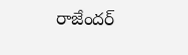రాజేందర్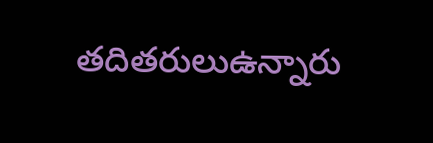తదితరులుఉన్నారు